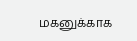மகனுக்காக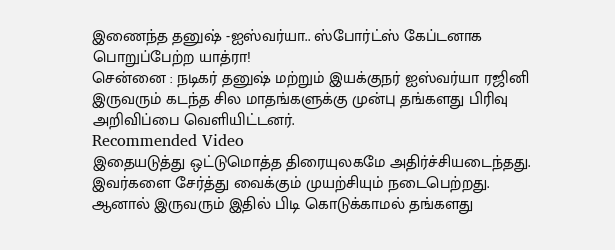இணைந்த தனுஷ் -ஐஸ்வர்யா.. ஸ்போர்ட்ஸ் கேப்டனாக பொறுப்பேற்ற யாத்ரா!
சென்னை : நடிகர் தனுஷ் மற்றும் இயக்குநர் ஐஸ்வர்யா ரஜினி இருவரும் கடந்த சில மாதங்களுக்கு முன்பு தங்களது பிரிவு அறிவிப்பை வெளியிட்டனர்.
Recommended Video
இதையடுத்து ஒட்டுமொத்த திரையுலகமே அதிர்ச்சியடைந்தது. இவர்களை சேர்த்து வைக்கும் முயற்சியும் நடைபெற்றது.
ஆனால் இருவரும் இதில் பிடி கொடுக்காமல் தங்களது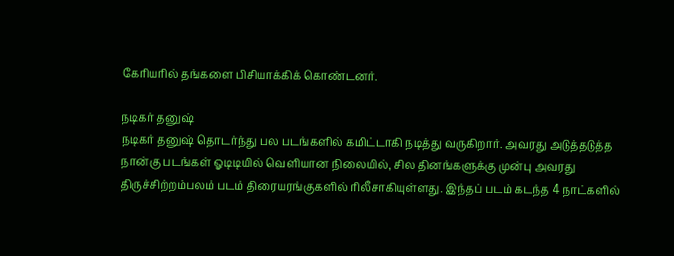கேரியரில் தங்களை பிசியாக்கிக் கொண்டனர்.

நடிகர் தனுஷ்
நடிகர் தனுஷ் தொடர்ந்து பல படங்களில் கமிட்டாகி நடித்து வருகிறார். அவரது அடுத்தடுத்த நான்கு படங்கள் ஓடிடியில் வெளியான நிலையில், சில தினங்களுக்கு முன்பு அவரது திருச்சிற்றம்பலம் படம் திரையரங்குகளில் ரிலீசாகியுள்ளது. இந்தப் படம் கடந்த 4 நாட்களில்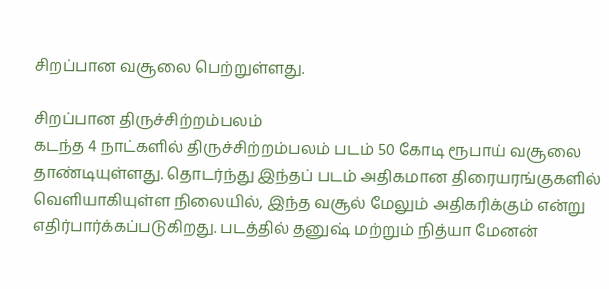சிறப்பான வசூலை பெற்றுள்ளது.

சிறப்பான திருச்சிற்றம்பலம்
கடந்த 4 நாட்களில் திருச்சிற்றம்பலம் படம் 50 கோடி ரூபாய் வசூலை தாண்டியுள்ளது. தொடர்ந்து இந்தப் படம் அதிகமான திரையரங்குகளில் வெளியாகியுள்ள நிலையில், இந்த வசூல் மேலும் அதிகரிக்கும் என்று எதிர்பார்க்கப்படுகிறது. படத்தில் தனுஷ் மற்றும் நித்யா மேனன்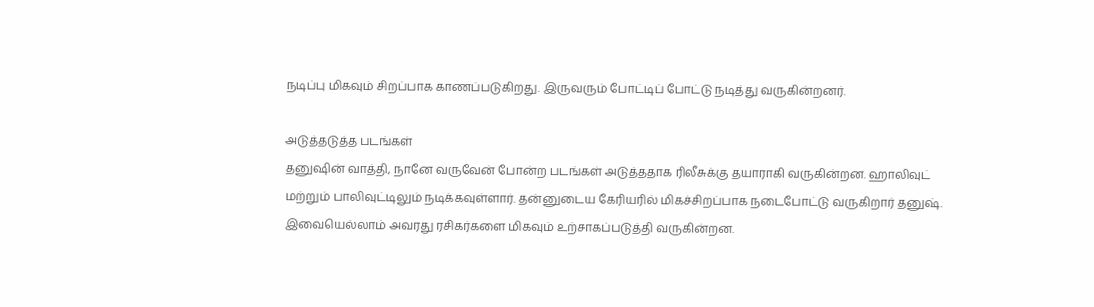நடிப்பு மிகவும் சிறப்பாக காணப்படுகிறது. இருவரும் போட்டிப் போட்டு நடித்து வருகின்றனர்.

அடுத்தடுத்த படங்கள்
தனுஷின் வாத்தி, நானே வருவேன் போன்ற படங்கள் அடுத்ததாக ரிலீசுக்கு தயாராகி வருகின்றன. ஹாலிவுட் மற்றும் பாலிவுட்டிலும் நடிக்கவுள்ளார். தன்னுடைய கேரியரில் மிகச்சிறப்பாக நடைபோட்டு வருகிறார் தனுஷ். இவையெல்லாம் அவரது ரசிகர்களை மிகவும் உற்சாகப்படுத்தி வருகின்றன.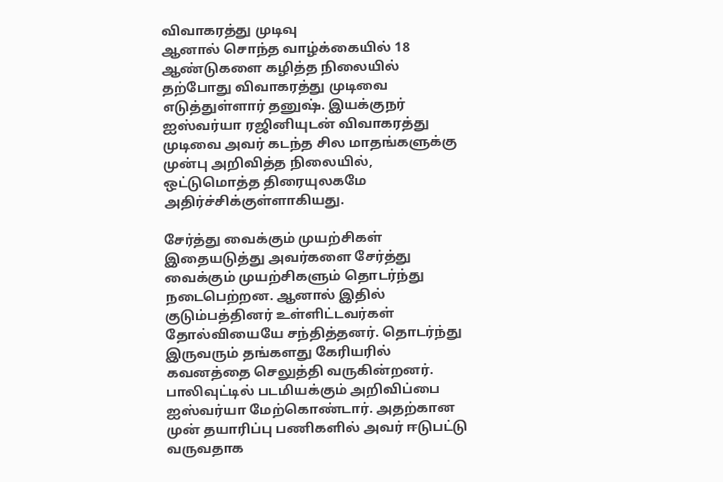விவாகரத்து முடிவு
ஆனால் சொந்த வாழ்க்கையில் 18 ஆண்டுகளை கழித்த நிலையில் தற்போது விவாகரத்து முடிவை எடுத்துள்ளார் தனுஷ். இயக்குநர் ஐஸ்வர்யா ரஜினியுடன் விவாகரத்து முடிவை அவர் கடந்த சில மாதங்களுக்கு முன்பு அறிவித்த நிலையில், ஒட்டுமொத்த திரையுலகமே அதிர்ச்சிக்குள்ளாகியது.

சேர்த்து வைக்கும் முயற்சிகள்
இதையடுத்து அவர்களை சேர்த்து வைக்கும் முயற்சிகளும் தொடர்ந்து நடைபெற்றன. ஆனால் இதில் குடும்பத்தினர் உள்ளிட்டவர்கள் தோல்வியையே சந்தித்தனர். தொடர்ந்து இருவரும் தங்களது கேரியரில் கவனத்தை செலுத்தி வருகின்றனர். பாலிவுட்டில் படமியக்கும் அறிவிப்பை ஐஸ்வர்யா மேற்கொண்டார். அதற்கான முன் தயாரிப்பு பணிகளில் அவர் ஈடுபட்டு வருவதாக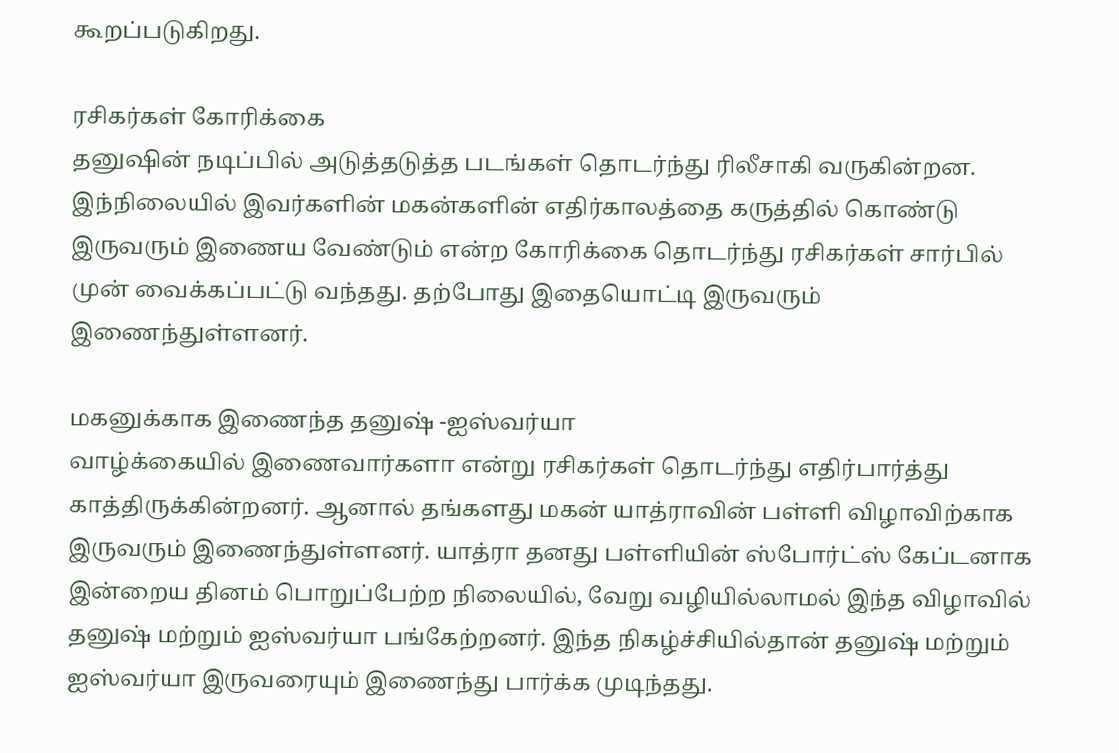கூறப்படுகிறது.

ரசிகர்கள் கோரிக்கை
தனுஷின் நடிப்பில் அடுத்தடுத்த படங்கள் தொடர்ந்து ரிலீசாகி வருகின்றன. இந்நிலையில் இவர்களின் மகன்களின் எதிர்காலத்தை கருத்தில் கொண்டு இருவரும் இணைய வேண்டும் என்ற கோரிக்கை தொடர்ந்து ரசிகர்கள் சார்பில் முன் வைக்கப்பட்டு வந்தது. தற்போது இதையொட்டி இருவரும் இணைந்துள்ளனர்.

மகனுக்காக இணைந்த தனுஷ் -ஐஸ்வர்யா
வாழ்க்கையில் இணைவார்களா என்று ரசிகர்கள் தொடர்ந்து எதிர்பார்த்து காத்திருக்கின்றனர். ஆனால் தங்களது மகன் யாத்ராவின் பள்ளி விழாவிற்காக இருவரும் இணைந்துள்ளனர். யாத்ரா தனது பள்ளியின் ஸ்போர்ட்ஸ் கேப்டனாக இன்றைய தினம் பொறுப்பேற்ற நிலையில், வேறு வழியில்லாமல் இந்த விழாவில் தனுஷ் மற்றும் ஐஸ்வர்யா பங்கேற்றனர். இந்த நிகழ்ச்சியில்தான் தனுஷ் மற்றும் ஐஸ்வர்யா இருவரையும் இணைந்து பார்க்க முடிந்தது.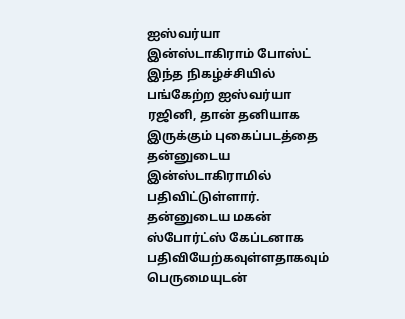ஐஸ்வர்யா இன்ஸ்டாகிராம் போஸ்ட்
இந்த நிகழ்ச்சியில் பங்கேற்ற ஐஸ்வர்யா ரஜினி, தான் தனியாக இருக்கும் புகைப்படத்தை தன்னுடைய இன்ஸ்டாகிராமில் பதிவிட்டுள்ளார். தன்னுடைய மகன் ஸ்போர்ட்ஸ் கேப்டனாக பதிவியேற்கவுள்ளதாகவும் பெருமையுடன்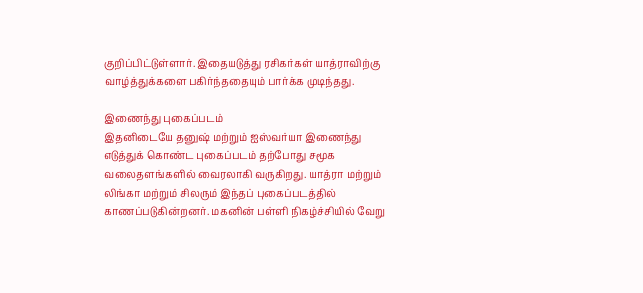குறிப்பிட்டுள்ளார். இதையடுத்து ரசிகர்கள் யாத்ராவிற்கு வாழ்த்துக்களை பகிர்ந்ததையும் பார்க்க முடிந்தது.

இணைந்து புகைப்படம்
இதனிடையே தனுஷ் மற்றும் ஐஸ்வர்யா இணைந்து எடுத்துக் கொண்ட புகைப்படம் தற்போது சமூக வலைதளங்களில் வைரலாகி வருகிறது. யாத்ரா மற்றும் லிங்கா மற்றும் சிலரும் இந்தப் புகைப்படத்தில் காணப்படுகின்றனர். மகனின் பள்ளி நிகழ்ச்சியில் வேறு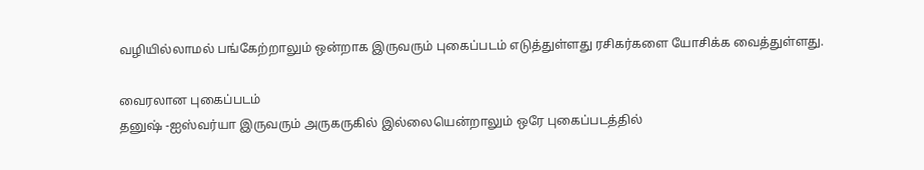வழியில்லாமல் பங்கேற்றாலும் ஒன்றாக இருவரும் புகைப்படம் எடுத்துள்ளது ரசிகர்களை யோசிக்க வைத்துள்ளது.

வைரலான புகைப்படம்
தனுஷ் -ஐஸ்வர்யா இருவரும் அருகருகில் இல்லையென்றாலும் ஒரே புகைப்படத்தில்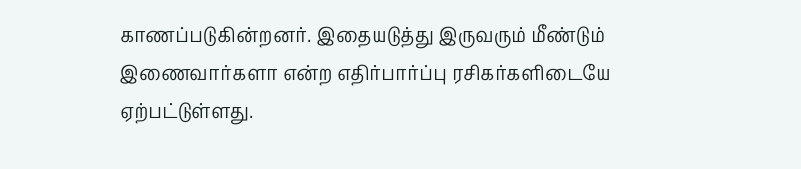காணப்படுகின்றனர். இதையடுத்து இருவரும் மீண்டும் இணைவார்களா என்ற எதிர்பார்ப்பு ரசிகர்களிடையே ஏற்பட்டுள்ளது.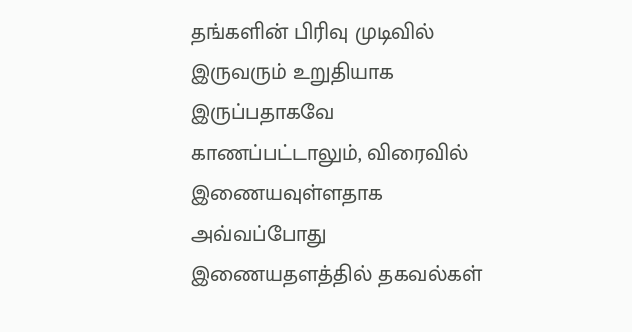தங்களின் பிரிவு முடிவில் இருவரும் உறுதியாக இருப்பதாகவே காணப்பட்டாலும், விரைவில் இணையவுள்ளதாக அவ்வப்போது இணையதளத்தில் தகவல்கள்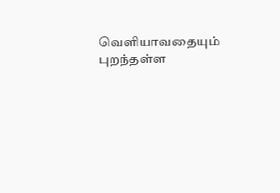வெளியாவதையும் புறந்தள்ள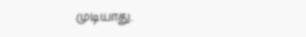முடியாது.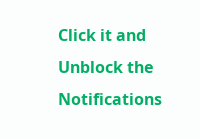Click it and Unblock the Notifications